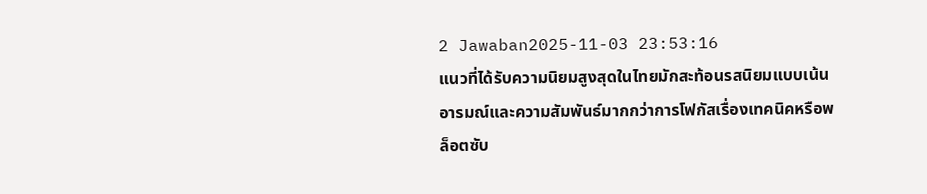2 Jawaban2025-11-03 23:53:16
แนวที่ได้รับความนิยมสูงสุดในไทยมักสะท้อนรสนิยมแบบเน้นอารมณ์และความสัมพันธ์มากกว่าการโฟกัสเรื่องเทคนิคหรือพล็อตซับ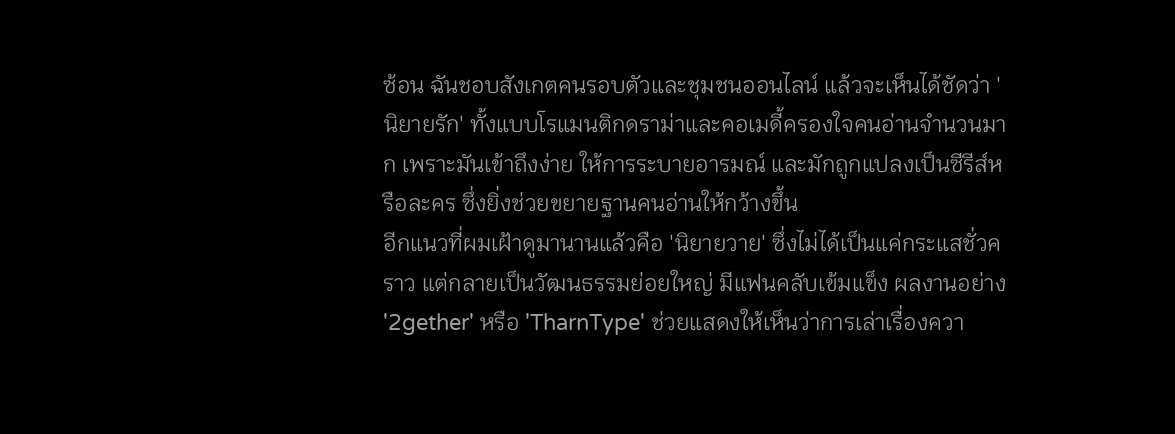ซ้อน ฉันชอบสังเกตคนรอบตัวและชุมชนออนไลน์ แล้วจะเห็นได้ชัดว่า 'นิยายรัก' ทั้งแบบโรแมนติกดราม่าและคอเมดี้ครองใจคนอ่านจำนวนมาก เพราะมันเข้าถึงง่าย ให้การระบายอารมณ์ และมักถูกแปลงเป็นซีรีส์หรือละคร ซึ่งยิ่งช่วยขยายฐานคนอ่านให้กว้างขึ้น
อีกแนวที่ผมเฝ้าดูมานานแล้วคือ 'นิยายวาย' ซึ่งไม่ได้เป็นแค่กระแสชั่วคราว แต่กลายเป็นวัฒนธรรมย่อยใหญ่ มีแฟนคลับเข้มแข็ง ผลงานอย่าง '2gether' หรือ 'TharnType' ช่วยแสดงให้เห็นว่าการเล่าเรื่องควา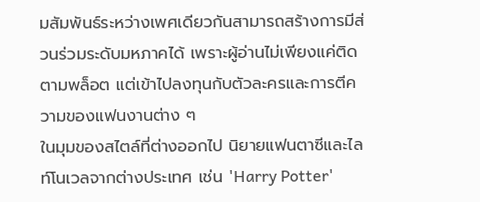มสัมพันธ์ระหว่างเพศเดียวกันสามารถสร้างการมีส่วนร่วมระดับมหภาคได้ เพราะผู้อ่านไม่เพียงแค่ติดตามพล็อต แต่เข้าไปลงทุนกับตัวละครและการตีความของแฟนงานต่าง ๆ
ในมุมของสไตล์ที่ต่างออกไป นิยายแฟนตาซีและไลท์โนเวลจากต่างประเทศ เช่น 'Harry Potter'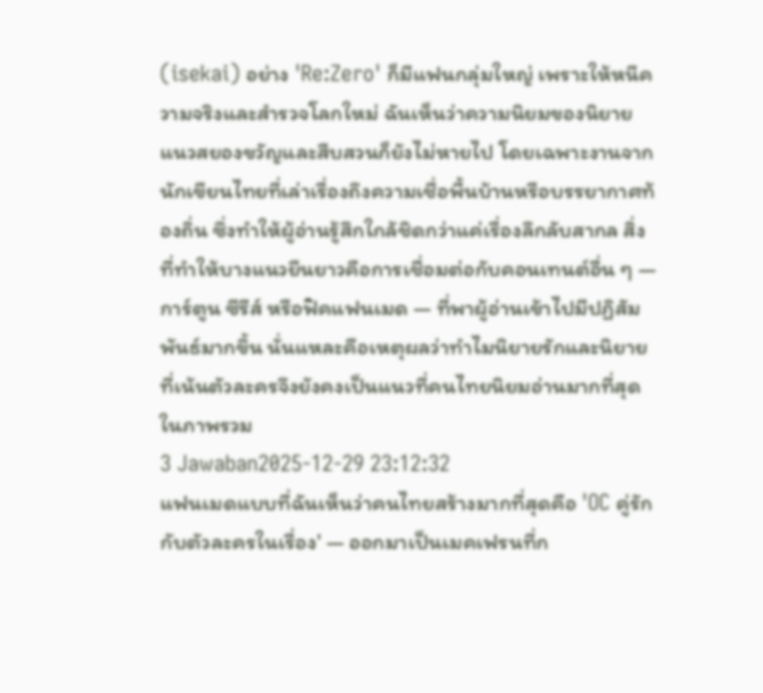(isekai) อย่าง 'Re:Zero' ก็มีแฟนกลุ่มใหญ่ เพราะให้หนีความจริงและสำรวจโลกใหม่ ฉันเห็นว่าความนิยมของนิยายแนวสยองขวัญและสืบสวนก็ยังไม่หายไป โดยเฉพาะงานจากนักเขียนไทยที่เล่าเรื่องถึงความเชื่อพื้นบ้านหรือบรรยากาศท้องถิ่น ซึ่งทำให้ผู้อ่านรู้สึกใกล้ชิดกว่าแค่เรื่องลึกลับสากล สิ่งที่ทำให้บางแนวยืนยาวคือการเชื่อมต่อกับคอนเทนต์อื่น ๆ — การ์ตูน ซีรีส์ หรือฟิคแฟนเมด — ที่พาผู้อ่านเข้าไปมีปฏิสัมพันธ์มากขึ้น นั่นแหละคือเหตุผลว่าทำไมนิยายรักและนิยายที่เน้นตัวละครจึงยังคงเป็นแนวที่คนไทยนิยมอ่านมากที่สุดในภาพรวม
3 Jawaban2025-12-29 23:12:32
แฟนเมดแบบที่ฉันเห็นว่าคนไทยสร้างมากที่สุดคือ 'OC คู่รักกับตัวละครในเรื่อง' — ออกมาเป็นเมคเฟรนที่ก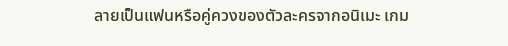ลายเป็นแฟนหรือคู่ควงของตัวละครจากอนิเมะ เกม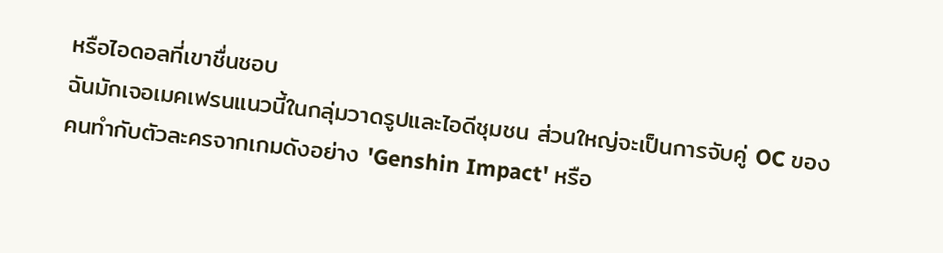หรือไอดอลที่เขาชื่นชอบ
ฉันมักเจอเมคเฟรนแนวนี้ในกลุ่มวาดรูปและไอดีชุมชน ส่วนใหญ่จะเป็นการจับคู่ OC ของคนทำกับตัวละครจากเกมดังอย่าง 'Genshin Impact' หรือ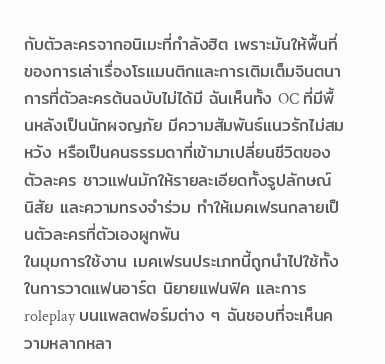กับตัวละครจากอนิเมะที่กำลังฮิต เพราะมันให้พื้นที่ของการเล่าเรื่องโรแมนติกและการเติมเต็มจินตนาการที่ตัวละครต้นฉบับไม่ได้มี ฉันเห็นทั้ง OC ที่มีพื้นหลังเป็นนักผจญภัย มีความสัมพันธ์แนวรักไม่สมหวัง หรือเป็นคนธรรมดาที่เข้ามาเปลี่ยนชีวิตของตัวละคร ชาวแฟนมักให้รายละเอียดทั้งรูปลักษณ์ นิสัย และความทรงจำร่วม ทำให้เมคเฟรนกลายเป็นตัวละครที่ตัวเองผูกพัน
ในมุมการใช้งาน เมคเฟรนประเภทนี้ถูกนำไปใช้ทั้งในการวาดแฟนอาร์ต นิยายแฟนฟิค และการ roleplay บนแพลตฟอร์มต่าง ๆ ฉันชอบที่จะเห็นความหลากหลา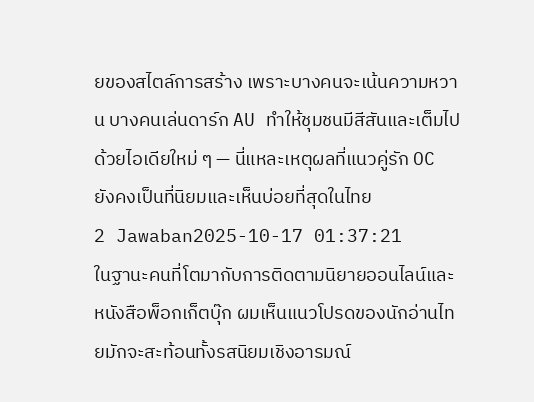ยของสไตล์การสร้าง เพราะบางคนจะเน้นความหวาน บางคนเล่นดาร์ก AU ทำให้ชุมชนมีสีสันและเต็มไปด้วยไอเดียใหม่ ๆ — นี่แหละเหตุผลที่แนวคู่รัก OC ยังคงเป็นที่นิยมและเห็นบ่อยที่สุดในไทย
2 Jawaban2025-10-17 01:37:21
ในฐานะคนที่โตมากับการติดตามนิยายออนไลน์และหนังสือพ็อกเก็ตบุ๊ก ผมเห็นแนวโปรดของนักอ่านไทยมักจะสะท้อนทั้งรสนิยมเชิงอารมณ์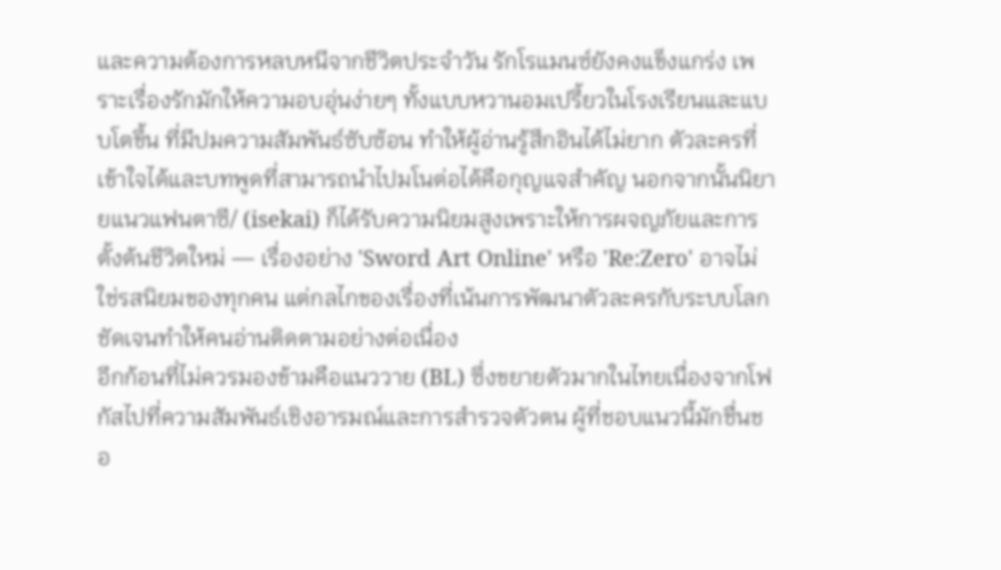และความต้องการหลบหนีจากชีวิตประจำวัน รักโรแมนซ์ยังคงแข็งแกร่ง เพราะเรื่องรักมักให้ความอบอุ่นง่ายๆ ทั้งแบบหวานอมเปรี้ยวในโรงเรียนและแบบโตขึ้น ที่มีปมความสัมพันธ์ซับซ้อน ทำให้ผู้อ่านรู้สึกอินได้ไม่ยาก ตัวละครที่เข้าใจได้และบทพูดที่สามารถนำไปมโนต่อได้คือกุญแจสำคัญ นอกจากนั้นนิยายแนวแฟนตาซี/ (isekai) ก็ได้รับความนิยมสูงเพราะให้การผจญภัยและการตั้งต้นชีวิตใหม่ — เรื่องอย่าง 'Sword Art Online' หรือ 'Re:Zero' อาจไม่ใช่รสนิยมของทุกคน แต่กลไกของเรื่องที่เน้นการพัฒนาตัวละครกับระบบโลกชัดเจนทำให้คนอ่านติดตามอย่างต่อเนื่อง
อีกก้อนที่ไม่ควรมองข้ามคือแนววาย (BL) ซึ่งขยายตัวมากในไทยเนื่องจากโฟกัสไปที่ความสัมพันธ์เชิงอารมณ์และการสำรวจตัวตน ผู้ที่ชอบแนวนี้มักชื่นชอ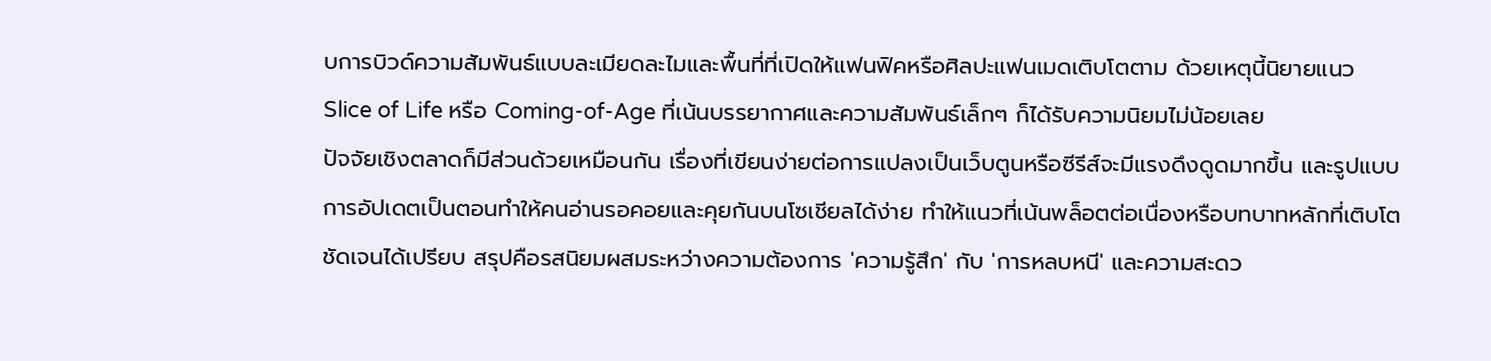บการบิวด์ความสัมพันธ์แบบละเมียดละไมและพื้นที่ที่เปิดให้แฟนฟิคหรือศิลปะแฟนเมดเติบโตตาม ด้วยเหตุนี้นิยายแนว Slice of Life หรือ Coming-of-Age ที่เน้นบรรยากาศและความสัมพันธ์เล็กๆ ก็ได้รับความนิยมไม่น้อยเลย
ปัจจัยเชิงตลาดก็มีส่วนด้วยเหมือนกัน เรื่องที่เขียนง่ายต่อการแปลงเป็นเว็บตูนหรือซีรีส์จะมีแรงดึงดูดมากขึ้น และรูปแบบการอัปเดตเป็นตอนทำให้คนอ่านรอคอยและคุยกันบนโซเชียลได้ง่าย ทำให้แนวที่เน้นพล็อตต่อเนื่องหรือบทบาทหลักที่เติบโตชัดเจนได้เปรียบ สรุปคือรสนิยมผสมระหว่างความต้องการ 'ความรู้สึก' กับ 'การหลบหนี' และความสะดว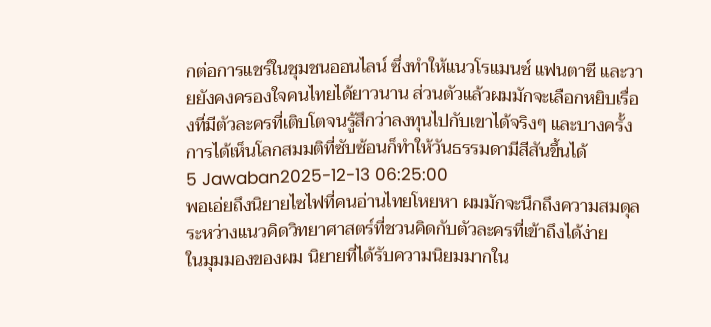กต่อการแชร์ในชุมชนออนไลน์ ซึ่งทำให้แนวโรแมนซ์ แฟนตาซี และวายยังคงครองใจคนไทยได้ยาวนาน ส่วนตัวแล้วผมมักจะเลือกหยิบเรื่องที่มีตัวละครที่เติบโตจนรู้สึกว่าลงทุนไปกับเขาได้จริงๆ และบางครั้งการได้เห็นโลกสมมติที่ซับซ้อนก็ทำให้วันธรรมดามีสีสันขึ้นได้
5 Jawaban2025-12-13 06:25:00
พอเอ่ยถึงนิยายไซไฟที่คนอ่านไทยโหยหา ผมมักจะนึกถึงความสมดุลระหว่างแนวคิดวิทยาศาสตร์ที่ชวนคิดกับตัวละครที่เข้าถึงได้ง่าย
ในมุมมองของผม นิยายที่ได้รับความนิยมมากใน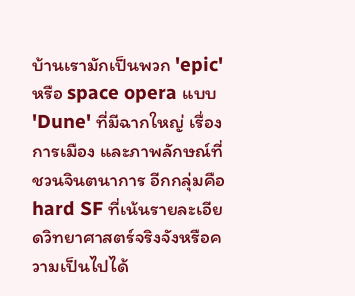บ้านเรามักเป็นพวก 'epic' หรือ space opera แบบ 'Dune' ที่มีฉากใหญ่ เรื่องการเมือง และภาพลักษณ์ที่ชวนจินตนาการ อีกกลุ่มคือ hard SF ที่เน้นรายละเอียดวิทยาศาสตร์จริงจังหรือความเป็นไปได้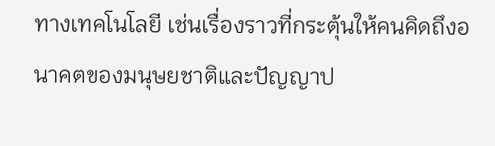ทางเทคโนโลยี เช่นเรื่องราวที่กระตุ้นให้คนคิดถึงอนาคตของมนุษยชาติและปัญญาป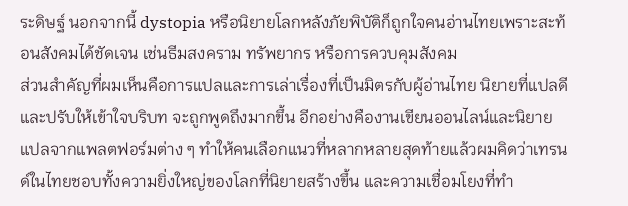ระดิษฐ์ นอกจากนี้ dystopia หรือนิยายโลกหลังภัยพิบัติก็ถูกใจคนอ่านไทยเพราะสะท้อนสังคมได้ชัดเจน เช่นธีมสงคราม ทรัพยากร หรือการควบคุมสังคม
ส่วนสำคัญที่ผมเห็นคือการแปลและการเล่าเรื่องที่เป็นมิตรกับผู้อ่านไทย นิยายที่แปลดีและปรับให้เข้าใจบริบท จะถูกพูดถึงมากขึ้น อีกอย่างคืองานเขียนออนไลน์และนิยายแปลจากแพลตฟอร์มต่าง ๆ ทำให้คนเลือกแนวที่หลากหลายสุดท้ายแล้วผมคิดว่าเทรนด์ในไทยชอบทั้งความยิ่งใหญ่ของโลกที่นิยายสร้างขึ้น และความเชื่อมโยงที่ทำ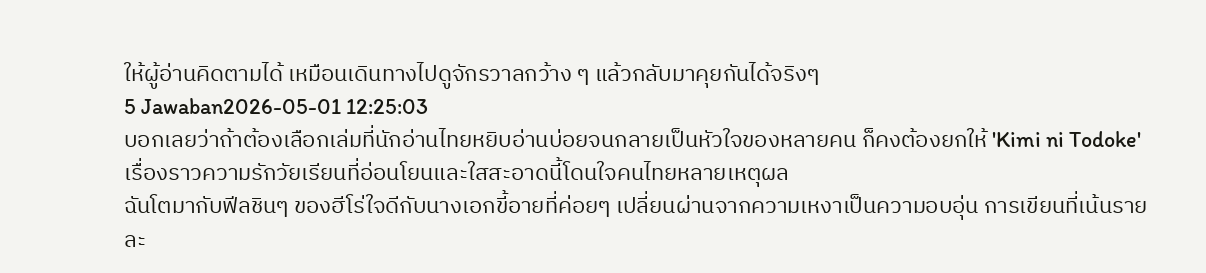ให้ผู้อ่านคิดตามได้ เหมือนเดินทางไปดูจักรวาลกว้าง ๆ แล้วกลับมาคุยกันได้จริงๆ
5 Jawaban2026-05-01 12:25:03
บอกเลยว่าถ้าต้องเลือกเล่มที่นักอ่านไทยหยิบอ่านบ่อยจนกลายเป็นหัวใจของหลายคน ก็คงต้องยกให้ 'Kimi ni Todoke' เรื่องราวความรักวัยเรียนที่อ่อนโยนและใสสะอาดนี้โดนใจคนไทยหลายเหตุผล
ฉันโตมากับฟีลชินๆ ของฮีโร่ใจดีกับนางเอกขี้อายที่ค่อยๆ เปลี่ยนผ่านจากความเหงาเป็นความอบอุ่น การเขียนที่เน้นรายละ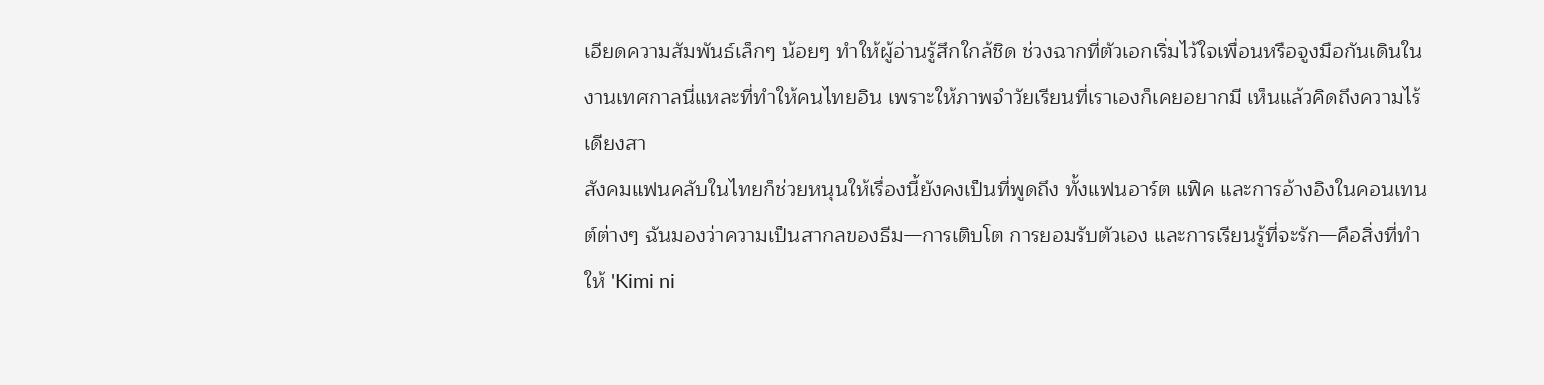เอียดความสัมพันธ์เล็กๆ น้อยๆ ทำให้ผู้อ่านรู้สึกใกล้ชิด ช่วงฉากที่ตัวเอกเริ่มไว้ใจเพื่อนหรือจูงมือกันเดินในงานเทศกาลนี่แหละที่ทำให้คนไทยอิน เพราะให้ภาพจำวัยเรียนที่เราเองก็เคยอยากมี เห็นแล้วคิดถึงความไร้เดียงสา
สังคมแฟนคลับในไทยก็ช่วยหนุนให้เรื่องนี้ยังคงเป็นที่พูดถึง ทั้งแฟนอาร์ต แฟิค และการอ้างอิงในคอนเทนต์ต่างๆ ฉันมองว่าความเป็นสากลของธีม—การเติบโต การยอมรับตัวเอง และการเรียนรู้ที่จะรัก—คือสิ่งที่ทำให้ 'Kimi ni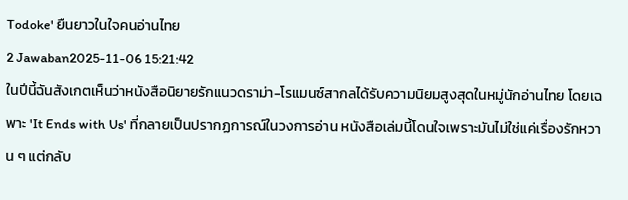Todoke' ยืนยาวในใจคนอ่านไทย
2 Jawaban2025-11-06 15:21:42
ในปีนี้ฉันสังเกตเห็นว่าหนังสือนิยายรักแนวดราม่า-โรแมนซ์สากลได้รับความนิยมสูงสุดในหมู่นักอ่านไทย โดยเฉพาะ 'It Ends with Us' ที่กลายเป็นปรากฏการณ์ในวงการอ่าน หนังสือเล่มนี้โดนใจเพราะมันไม่ใช่แค่เรื่องรักหวาน ๆ แต่กลับ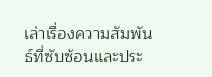เล่าเรื่องความสัมพันธ์ที่ซับซ้อนและประ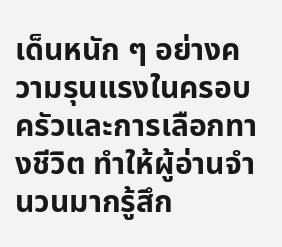เด็นหนัก ๆ อย่างความรุนแรงในครอบครัวและการเลือกทางชีวิต ทำให้ผู้อ่านจำนวนมากรู้สึก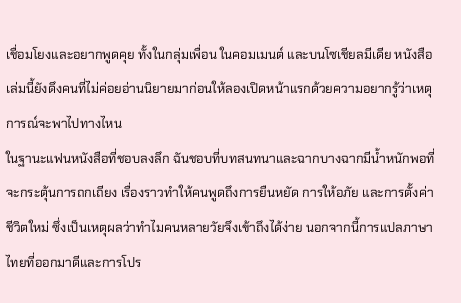เชื่อมโยงและอยากพูดคุย ทั้งในกลุ่มเพื่อน ในคอมเมนต์ และบนโซเชียลมีเดีย หนังสือเล่มนี้ยังดึงคนที่ไม่ค่อยอ่านนิยายมาก่อนให้ลองเปิดหน้าแรกด้วยความอยากรู้ว่าเหตุการณ์จะพาไปทางไหน
ในฐานะแฟนหนังสือที่ชอบลงลึก ฉันชอบที่บทสนทนาและฉากบางฉากมีน้ำหนักพอที่จะกระตุ้นการถกเถียง เรื่องราวทำให้คนพูดถึงการยืนหยัด การให้อภัย และการตั้งค่าชีวิตใหม่ ซึ่งเป็นเหตุผลว่าทำไมคนหลายวัยจึงเข้าถึงได้ง่าย นอกจากนี้การแปลภาษาไทยที่ออกมาดีและการโปร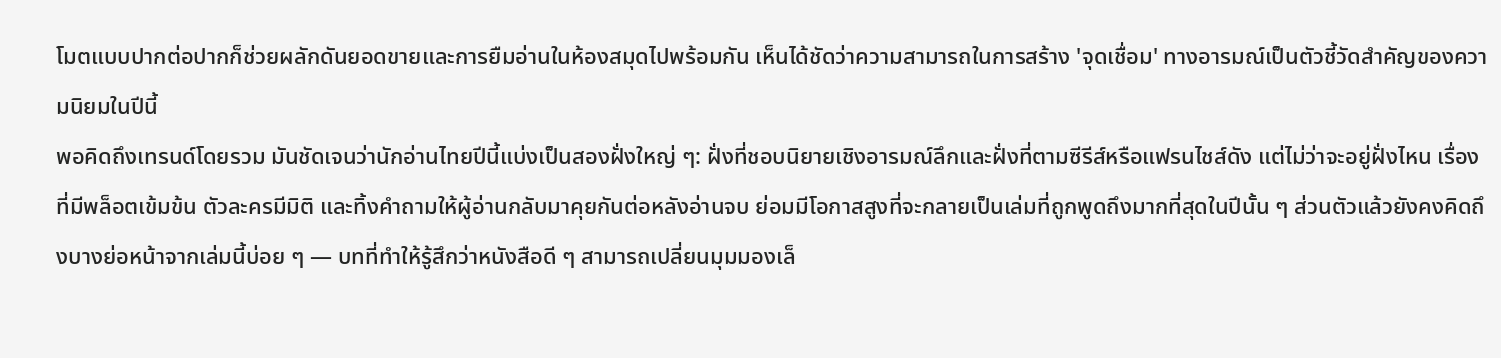โมตแบบปากต่อปากก็ช่วยผลักดันยอดขายและการยืมอ่านในห้องสมุดไปพร้อมกัน เห็นได้ชัดว่าความสามารถในการสร้าง 'จุดเชื่อม' ทางอารมณ์เป็นตัวชี้วัดสำคัญของความนิยมในปีนี้
พอคิดถึงเทรนด์โดยรวม มันชัดเจนว่านักอ่านไทยปีนี้แบ่งเป็นสองฝั่งใหญ่ ๆ: ฝั่งที่ชอบนิยายเชิงอารมณ์ลึกและฝั่งที่ตามซีรีส์หรือแฟรนไชส์ดัง แต่ไม่ว่าจะอยู่ฝั่งไหน เรื่องที่มีพล็อตเข้มข้น ตัวละครมีมิติ และทิ้งคำถามให้ผู้อ่านกลับมาคุยกันต่อหลังอ่านจบ ย่อมมีโอกาสสูงที่จะกลายเป็นเล่มที่ถูกพูดถึงมากที่สุดในปีนั้น ๆ ส่วนตัวแล้วยังคงคิดถึงบางย่อหน้าจากเล่มนี้บ่อย ๆ — บทที่ทำให้รู้สึกว่าหนังสือดี ๆ สามารถเปลี่ยนมุมมองเล็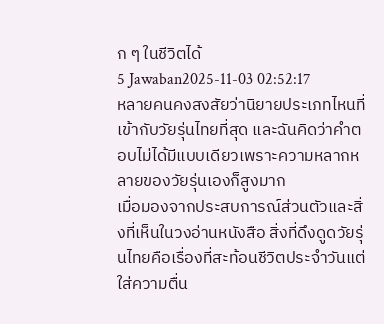ก ๆ ในชีวิตได้
5 Jawaban2025-11-03 02:52:17
หลายคนคงสงสัยว่านิยายประเภทไหนที่เข้ากับวัยรุ่นไทยที่สุด และฉันคิดว่าคำตอบไม่ได้มีแบบเดียวเพราะความหลากหลายของวัยรุ่นเองก็สูงมาก
เมื่อมองจากประสบการณ์ส่วนตัวและสิ่งที่เห็นในวงอ่านหนังสือ สิ่งที่ดึงดูดวัยรุ่นไทยคือเรื่องที่สะท้อนชีวิตประจำวันแต่ใส่ความตื่น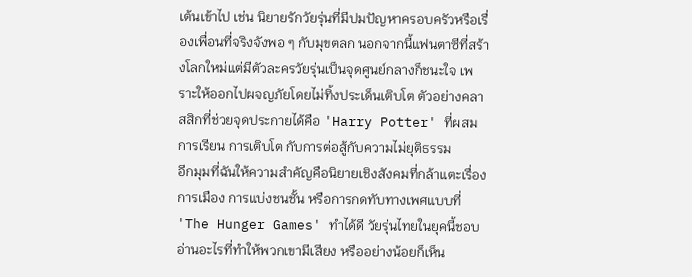เต้นเข้าไป เช่น นิยายรักวัยรุ่นที่มีปมปัญหาครอบครัวหรือเรื่องเพื่อนที่จริงจังพอ ๆ กับมุขตลก นอกจากนี้แฟนตาซีที่สร้างโลกใหม่แต่มีตัวละครวัยรุ่นเป็นจุดศูนย์กลางก็ชนะใจ เพราะให้ออกไปผจญภัยโดยไม่ทิ้งประเด็นเติบโต ตัวอย่างคลาสสิกที่ช่วยจุดประกายได้คือ 'Harry Potter' ที่ผสมการเรียน การเติบโต กับการต่อสู้กับความไม่ยุติธรรม
อีกมุมที่ฉันให้ความสำคัญคือนิยายเชิงสังคมที่กล้าแตะเรื่องการเมือง การแบ่งชนชั้น หรือการกดทับทางเพศแบบที่ 'The Hunger Games' ทำได้ดี วัยรุ่นไทยในยุคนี้ชอบอ่านอะไรที่ทำให้พวกเขามีเสียง หรืออย่างน้อยก็เห็น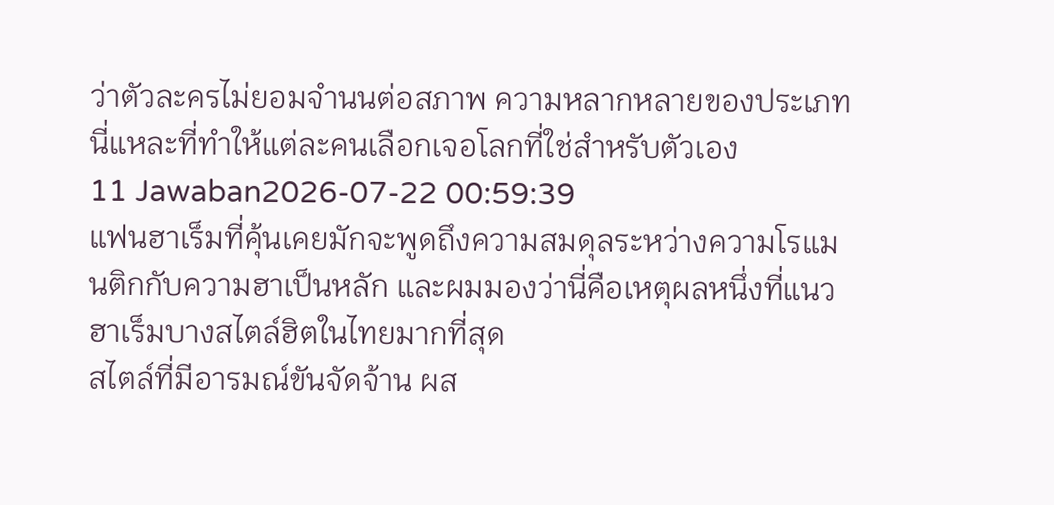ว่าตัวละครไม่ยอมจำนนต่อสภาพ ความหลากหลายของประเภทนี่แหละที่ทำให้แต่ละคนเลือกเจอโลกที่ใช่สำหรับตัวเอง
11 Jawaban2026-07-22 00:59:39
แฟนฮาเร็มที่คุ้นเคยมักจะพูดถึงความสมดุลระหว่างความโรแมนติกกับความฮาเป็นหลัก และผมมองว่านี่คือเหตุผลหนึ่งที่แนวฮาเร็มบางสไตล์ฮิตในไทยมากที่สุด
สไตล์ที่มีอารมณ์ขันจัดจ้าน ผส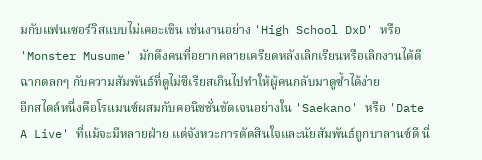มกับแฟนเซอร์วิสแบบไม่เคอะเขิน เช่นงานอย่าง 'High School DxD' หรือ 'Monster Musume' มักดึงคนที่อยากคลายเครียดหลังเลิกเรียนหรือเลิกงานได้ดี ฉากตลกๆ กับความสัมพันธ์ที่ดูไม่ซีเรียสเกินไปทำให้ผู้คนกลับมาดูซ้ำได้ง่าย
อีกสไตล์หนึ่งคือโรแมนซ์ผสมกับคอนิชชั่นชัดเจนอย่างใน 'Saekano' หรือ 'Date A Live' ที่แม้จะมีหลายฝ่าย แต่จังหวะการตัดสินใจและนัยสัมพันธ์ถูกบาลานซ์ดี นี่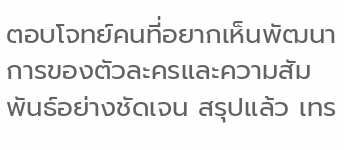ตอบโจทย์คนที่อยากเห็นพัฒนาการของตัวละครและความสัมพันธ์อย่างชัดเจน สรุปแล้ว เทร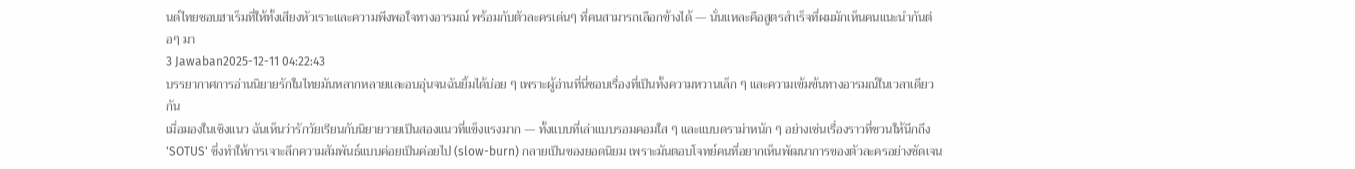นด์ไทยชอบฮาเร็มที่ให้ทั้งเสียงหัวเราะและความพึงพอใจทางอารมณ์ พร้อมกับตัวละครเด่นๆ ที่คนสามารถเลือกข้างได้ — นั่นแหละคือสูตรสำเร็จที่ผมมักเห็นคนแนะนำกันต่อๆ มา
3 Jawaban2025-12-11 04:22:43
บรรยากาศการอ่านนิยายรักในไทยมันหลากหลายและอบอุ่นจนฉันยิ้มได้บ่อย ๆ เพราะผู้อ่านที่นี่ชอบเรื่องที่เป็นทั้งความหวานเล็ก ๆ และความเข้มข้นทางอารมณ์ในเวลาเดียวกัน
เมื่อมองในเชิงแนว ฉันเห็นว่ารักวัยเรียนกับนิยายวายเป็นสองแนวที่แข็งแรงมาก — ทั้งแบบที่เล่าแบบรอมคอมใส ๆ และแบบดราม่าหนัก ๆ อย่างเช่นเรื่องราวที่ชวนให้นึกถึง 'SOTUS' ซึ่งทำให้การเจาะลึกความสัมพันธ์แบบค่อยเป็นค่อยไป (slow-burn) กลายเป็นของยอดนิยม เพราะมันตอบโจทย์คนที่อยากเห็นพัฒนาการของตัวละครอย่างชัดเจน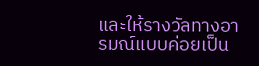และให้รางวัลทางอารมณ์แบบค่อยเป็น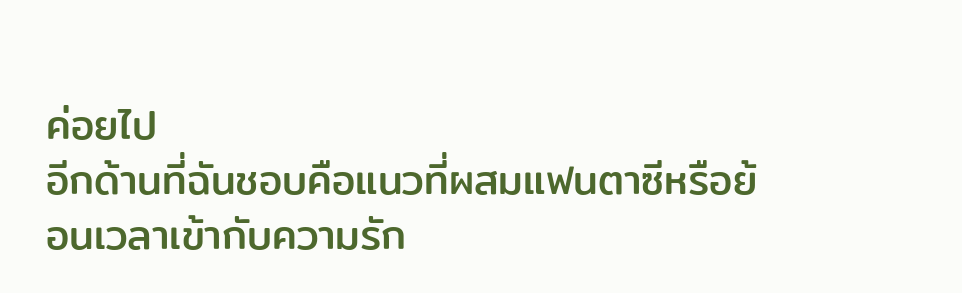ค่อยไป
อีกด้านที่ฉันชอบคือแนวที่ผสมแฟนตาซีหรือย้อนเวลาเข้ากับความรัก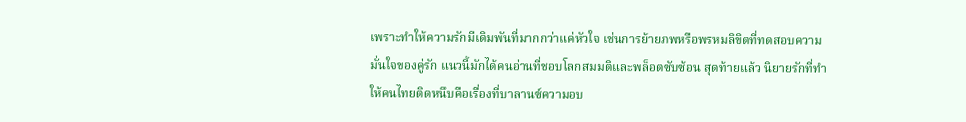เพราะทำให้ความรักมีเดิมพันที่มากกว่าแค่หัวใจ เช่นการย้ายภพหรือพรหมลิขิตที่ทดสอบความมั่นใจของคู่รัก แนวนี้มักได้คนอ่านที่ชอบโลกสมมติและพล็อตซับซ้อน สุดท้ายแล้ว นิยายรักที่ทำให้คนไทยติดหนึบคือเรื่องที่บาลานซ์ความอบ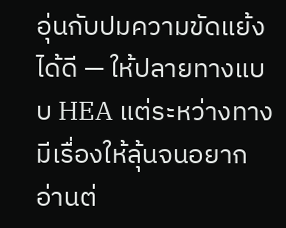อุ่นกับปมความขัดแย้งได้ดี — ให้ปลายทางแบบ HEA แต่ระหว่างทางมีเรื่องให้ลุ้นจนอยากอ่านต่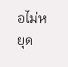อไม่หยุด